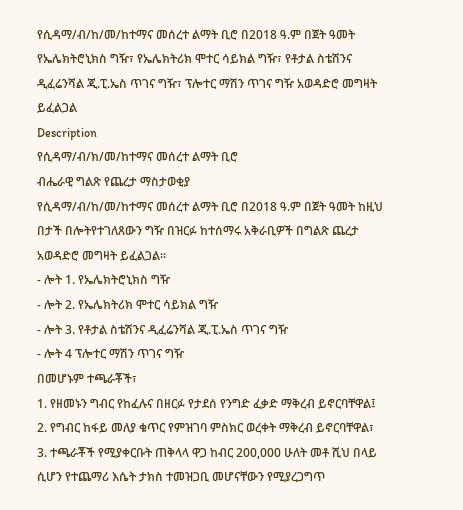የሲዳማ/ብ/ከ/መ/ከተማና መሰረተ ልማት ቢሮ በ2018 ዓ.ም በጀት ዓመት የኤሌክትሮኒክስ ግዥ፣ የኤሌክትሪክ ሞተር ሳይክል ግዥ፣ የቶታል ስቴሽንና ዲፈሬንሻል ጂ.ፒ.ኤስ ጥገና ግዥ፣ ፕሎተር ማሽን ጥገና ግዥ አወዳድሮ መግዛት ይፈልጋል
Description
የሲዳማ/ብ/ክ/መ/ከተማና መሰረተ ልማት ቢሮ
ብሔራዊ ግልጽ የጨረታ ማስታወቂያ
የሲዳማ/ብ/ከ/መ/ከተማና መሰረተ ልማት ቢሮ በ2018 ዓ.ም በጀት ዓመት ከዚህ በታች በሎትየተገለጸውን ግዥ በዝርፉ ከተሰማሩ አቅራቢዎች በግልጽ ጨረታ አወዳድሮ መግዛት ይፈልጋል።
- ሎት 1. የኤሌክትሮኒክስ ግዥ
- ሎት 2. የኤሌክትሪክ ሞተር ሳይክል ግዥ
- ሎት 3. የቶታል ስቴሽንና ዲፈሬንሻል ጂ.ፒ.ኤስ ጥገና ግዥ
- ሎት 4 ፕሎተር ማሽን ጥገና ግዥ
በመሆኑም ተጫራቾች፣
1. የዘመኑን ግብር የከፈሉና በዘርፉ የታደሰ የንግድ ፈቃድ ማቅረብ ይኖርባቸዋል፤
2. የግብር ከፋይ መለያ ቁጥር የምዝገባ ምስክር ወረቀት ማቅረብ ይኖርባቸዋል፣
3. ተጫራቾች የሚያቀርቡት ጠቅላላ ዋጋ ከብር 200,000 ሁለት መቶ ሺህ በላይ ሲሆን የተጨማሪ እሴት ታክስ ተመዝጋቢ መሆናቸውን የሚያረጋግጥ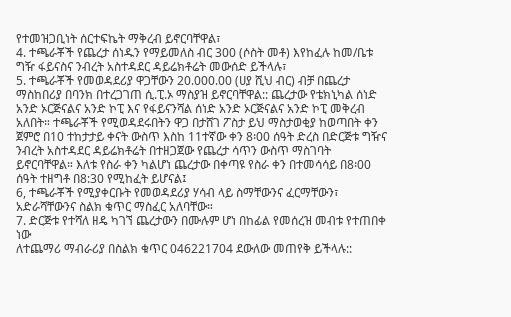የተመዝጋቢነት ሰርተፍኬት ማቅረብ ይኖርባቸዋል፣
4. ተጫራቾች የጨረታ ሰነዱን የማይመለስ ብር 300 (ሶስት መቶ) እየከፈሉ ከመ/ቤቱ ግዥ ፋይናስና ንብረት አስተዳደር ዳይሬክቶሬት መውሰድ ይችላሉ፣
5. ተጫራቾች የመወዳደሪያ ዋጋቸውን 20.000.00 (ሀያ ሺህ ብር) ብቻ በጨረታ ማስከበሪያ በባንክ በተረጋገጠ ሲ.ፒ.ኦ ማስያዝ ይኖርባቸዋል:: ጨረታው የቴክኒካል ሰነድ አንድ ኦርጅናልና አንድ ኮፒ እና የፋይናንሻል ሰነድ አንድ ኦርጅናልና አንድ ኮፒ መቅረብ አለበት። ተጫራቾች የሚወዳደሩበትን ዋጋ በታሸገ ፖስታ ይህ ማስታወቂያ ከወጣበት ቀን ጀምሮ በ10 ተከታታይ ቀናት ውስጥ እስከ 11ተኛው ቀን 8፡00 ሰዓት ድረስ በድርጅቱ ግዥና ንብረት አስተዳደር ዳይሬክቶሬት በተዘጋጀው የጨረታ ሳጥን ውስጥ ማስገባት ይኖርባቸዋል። እለቱ የስራ ቀን ካልሆነ ጨረታው በቀጣዩ የስራ ቀን በተመሳሳይ በ8፡00 ሰዓት ተዘግቶ በ8:30 የሚከፈት ይሆናል፤
6, ተጫራቾች የሚያቀርቡት የመወዳደሪያ ሃሳብ ላይ ስማቸውንና ፈርማቸውን፣ አድራሻቸውንና ስልክ ቁጥር ማስፈር አለባቸው።
7. ድርጅቱ የተሻለ ዘዴ ካገኘ ጨረታውን በሙሉም ሆነ በከፊል የመሰረዝ መብቱ የተጠበቀ ነው
ለተጨማሪ ማብራሪያ በስልክ ቁጥር 046221704 ደውለው መጠየቅ ይችላሉ::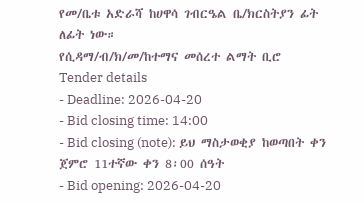የመ/ቤቱ አድራሻ ከሀዋሳ ገብርዔል ቤ/ክርስትያን ፊት ለፊት ነው።
የሲዳማ/ብ/ክ/መ/ከተማና መሰረተ ልማት ቢሮ
Tender details
- Deadline: 2026-04-20
- Bid closing time: 14:00
- Bid closing (note): ይህ ማስታወቂያ ከወጣበት ቀን ጀምሮ 11ተኛው ቀን 8፡00 ሰዓት
- Bid opening: 2026-04-20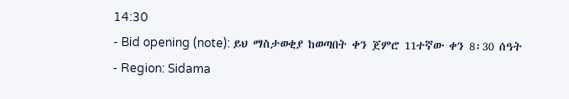14:30
- Bid opening (note): ይህ ማስታወቂያ ከወጣበት ቀን ጀምሮ 11ተኛው ቀን 8፡30 ሰዓት
- Region: Sidama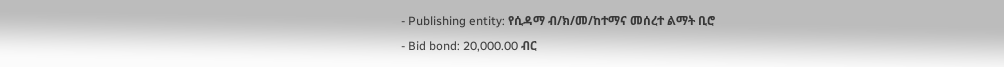- Publishing entity: የሲዳማ ብ/ክ/መ/ከተማና መሰረተ ልማት ቢሮ
- Bid bond: 20,000.00 ብር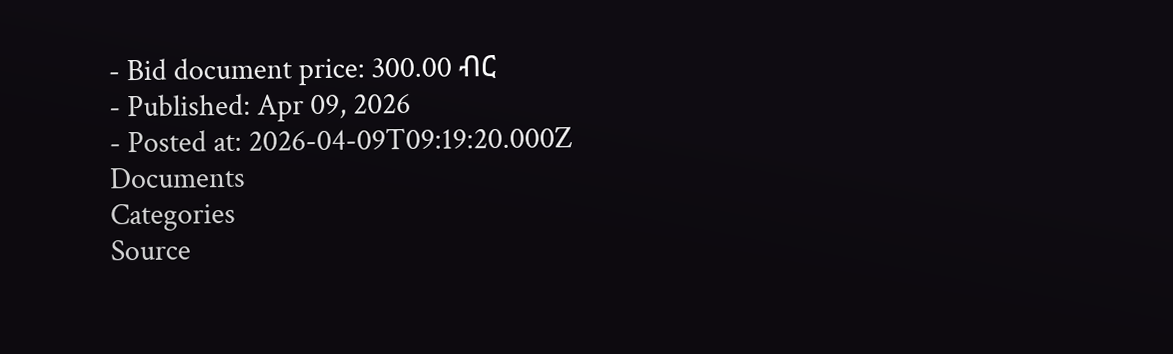- Bid document price: 300.00 ብር
- Published: Apr 09, 2026
- Posted at: 2026-04-09T09:19:20.000Z
Documents
Categories
Source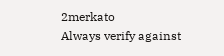2merkato
Always verify against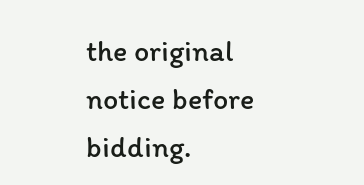the original notice before bidding.